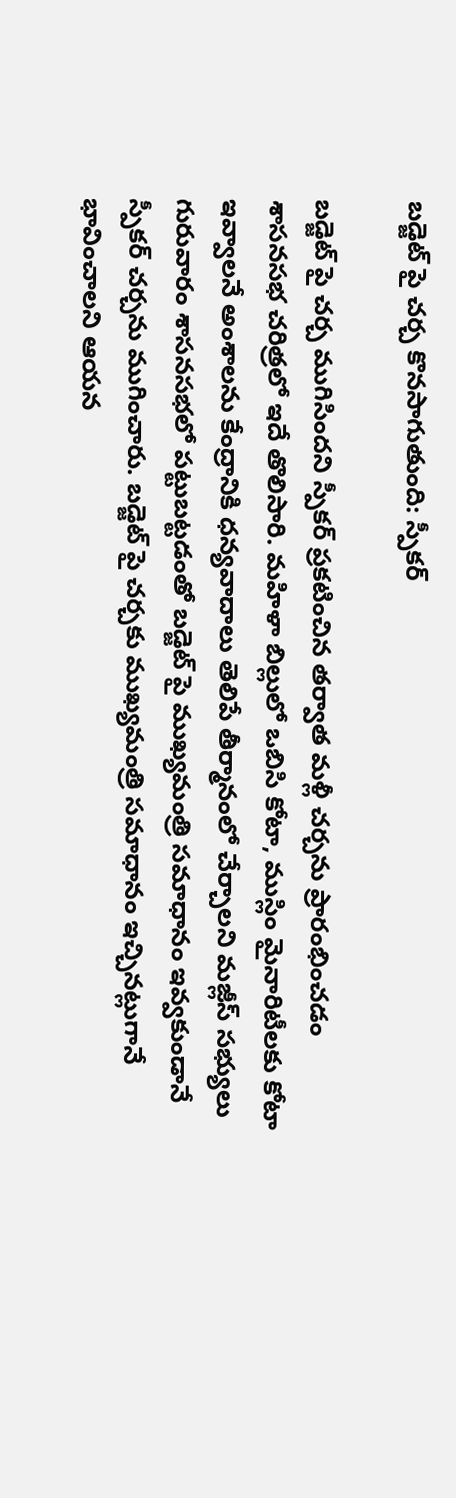బడ్జెట్ పై చర్చ కొనసాగుతుంది: స్పీకర్

బడ్జెట్ పై చర్చ ముగిసిందని స్పీకర్ ప్రకటించిన తర్వాత మళ్లీ చర్చను ప్రారంభించడం శాసనసభ చరిత్రలో ఇదే తొలిసారి. మహిళా బిల్లులో ఒబిసి కోటా, ముస్లిం మైనారిటీలకు కోటా ఇవ్వాలనే అంశాలను కేంద్రానికి ధన్యవాదాలు తెలిపే తీర్మానంలో చేర్చాలని మజ్లీస్ సభ్యులు గురువారం శాసనసభలో పట్టుబట్టడంతో బడ్జెట్ పై ముఖ్యమంత్రి సమాధానం ఇవ్వకుండానే స్పీకర్ చర్చను ముగించారు. బడ్జెట్ పై చర్చకు ముఖ్యమంత్రి సమాధానం ఇచ్చినట్లుగానే భావించాలని ఆయన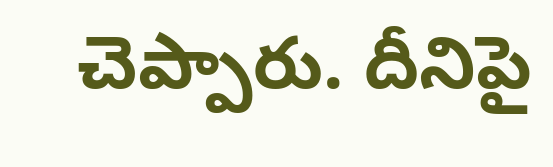చెప్పారు. దీనిపై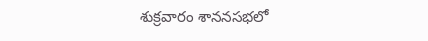శుక్రవారం శాననసభలో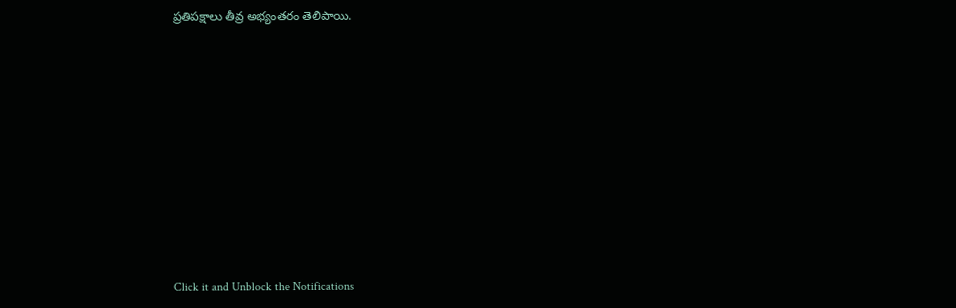ప్రతిపక్షాలు తీవ్ర అభ్యంతరం తెలిపాయి.












Click it and Unblock the Notifications